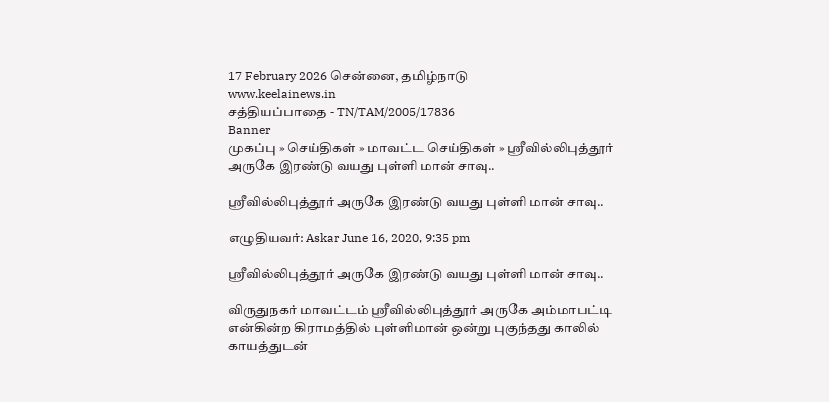17 February 2026 சென்னை, தமிழ்நாடு
www.keelainews.in
சத்தியப்பாதை - TN/TAM/2005/17836
Banner
முகப்பு » செய்திகள் » மாவட்ட செய்திகள் » ஸ்ரீவில்லிபுத்தூர் அருகே இரண்டு வயது புள்ளி மான் சாவு..

ஸ்ரீவில்லிபுத்தூர் அருகே இரண்டு வயது புள்ளி மான் சாவு..

எழுதியவர்: Askar June 16, 2020, 9:35 pm

ஸ்ரீவில்லிபுத்தூர் அருகே இரண்டு வயது புள்ளி மான் சாவு..

விருதுநகர் மாவட்டம் ஸ்ரீவில்லிபுத்தூர் அருகே அம்மாபட்டி என்கின்ற கிராமத்தில் புள்ளிமான் ஒன்று புகுந்தது காலில் காயத்துடன்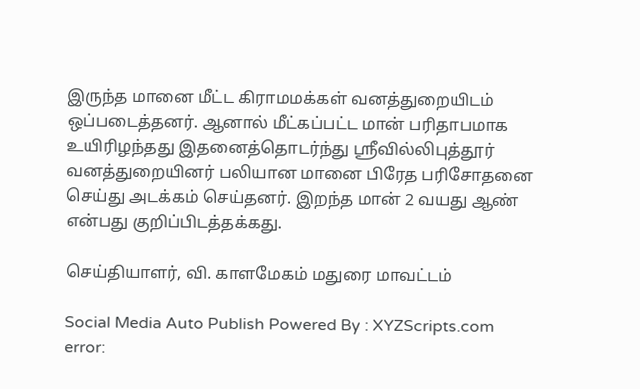இருந்த மானை மீட்ட கிராமமக்கள் வனத்துறையிடம் ஒப்படைத்தனர். ஆனால் மீட்கப்பட்ட மான் பரிதாபமாக உயிரிழந்தது இதனைத்தொடர்ந்து ஸ்ரீவில்லிபுத்தூர் வனத்துறையினர் பலியான மானை பிரேத பரிசோதனை செய்து அடக்கம் செய்தனர். இறந்த மான் 2 வயது ஆண் என்பது குறிப்பிடத்தக்கது.

செய்தியாளர், வி. காளமேகம் மதுரை மாவட்டம்

Social Media Auto Publish Powered By : XYZScripts.com
error: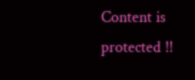Content is protected !!